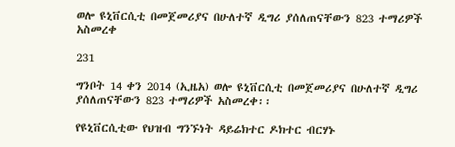ወሎ ዩኒቨርሲቲ በመጀመሪያና በሁለተኛ ዲግሪ ያሰለጠናቸውን 823 ተማሪዎች አስመረቀ

231

ግንቦት 14 ቀን 2014 (ኢዜአ) ወሎ ዩኒቨርሲቲ በመጀመሪያና በሁለተኛ ዲግሪ ያሰለጠናቸውን 823 ተማሪዎች አስመረቀ፡፡

የዩኒቨርሲቲው የህዝብ ግንኙነት ዳይሬክተር ዶክተር ብርሃኑ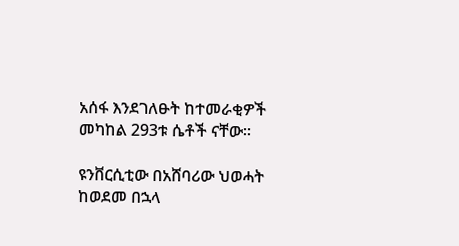አሰፋ እንደገለፁት ከተመራቂዎች መካከል 293ቱ ሴቶች ናቸው።

ዩንቨርሲቲው በአሸባሪው ህወሓት ከወደመ በኋላ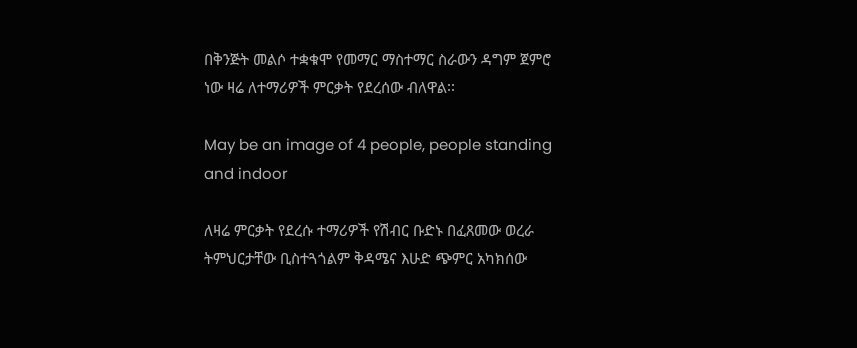በቅንጅት መልሶ ተቋቁሞ የመማር ማስተማር ስራውን ዳግም ጀምሮ ነው ዛሬ ለተማሪዎች ምርቃት የደረሰው ብለዋል፡፡

May be an image of 4 people, people standing and indoor

ለዛሬ ምርቃት የደረሱ ተማሪዎች የሽብር ቡድኑ በፈጸመው ወረራ ትምህርታቸው ቢስተጓጎልም ቅዳሜና እሁድ ጭምር አካክሰው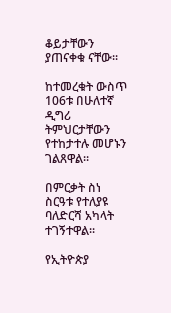ቆይታቸውን ያጠናቀቁ ናቸው፡፡

ከተመረቁት ውስጥ 106ቱ በሁለተኛ ዲግሪ ትምህርታቸውን የተከታተሉ መሆኑን ገልጸዋል።

በምርቃት ስነ ስርዓቱ የተለያዩ ባለድርሻ አካላት ተገኝተዋል፡፡

የኢትዮጵያ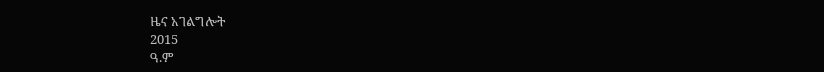ዜና አገልግሎት
2015
ዓ.ም